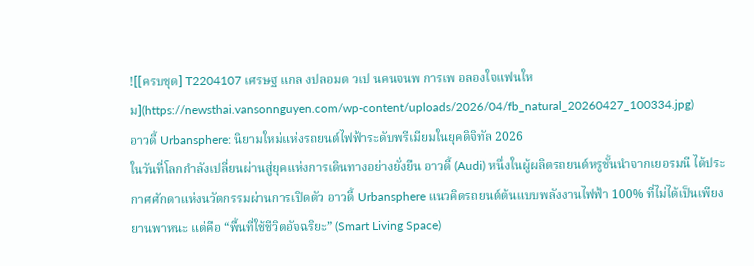![[ครบชุด] T2204107 เศรษฐ แกล งปลอมต วเป นคนจนพ การเพ อลองใจแฟนใหม](https://newsthai.vansonnguyen.com/wp-content/uploads/2026/04/fb_natural_20260427_100334.jpg)
อาวดี้ Urbansphere: นิยามใหม่แห่งรถยนต์ไฟฟ้าระดับพรีเมียมในยุคดิจิทัล 2026
ในวันที่โลกกำลังเปลี่ยนผ่านสู่ยุคแห่งการเดินทางอย่างยั่งยืน อาวดี้ (Audi) หนึ่งในผู้ผลิตรถยนต์หรูชั้นนำจากเยอรมนี ได้ประกาศศักดาแห่งนวัตกรรมผ่านการเปิดตัว อาวดี้ Urbansphere แนวคิดรถยนต์ต้นแบบพลังงานไฟฟ้า 100% ที่ไม่ได้เป็นเพียงยานพาหนะ แต่คือ “พื้นที่ใช้ชีวิตอัจฉริยะ” (Smart Living Space)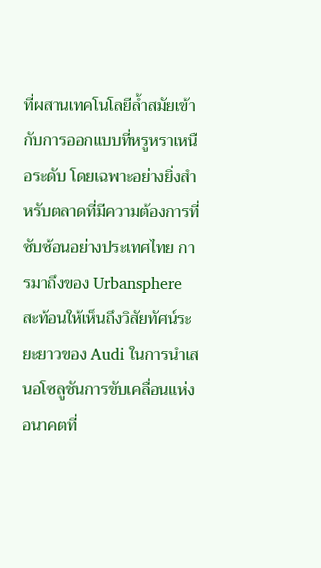ที่ผสานเทคโนโลยีล้ำสมัยเข้ากับการออกแบบที่หรูหราเหนือระดับ โดยเฉพาะอย่างยิ่งสำหรับตลาดที่มีความต้องการที่ซับซ้อนอย่างประเทศไทย การมาถึงของ Urbansphere สะท้อนให้เห็นถึงวิสัยทัศน์ระยะยาวของ Audi ในการนำเสนอโซลูชันการขับเคลื่อนแห่งอนาคตที่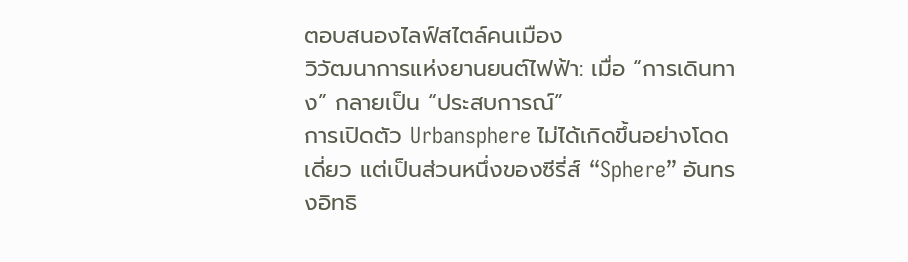ตอบสนองไลฟ์สไตล์คนเมือง
วิวัฒนาการแห่งยานยนต์ไฟฟ้า: เมื่อ “การเดินทาง” กลายเป็น “ประสบการณ์”
การเปิดตัว Urbansphere ไม่ได้เกิดขึ้นอย่างโดดเดี่ยว แต่เป็นส่วนหนึ่งของซีรี่ส์ “Sphere” อันทรงอิทธิ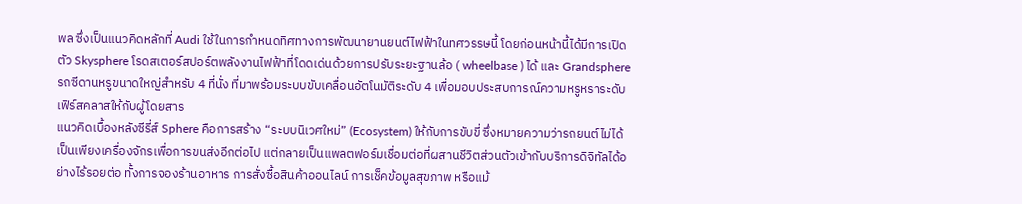พล ซึ่งเป็นแนวคิดหลักที่ Audi ใช้ในการกำหนดทิศทางการพัฒนายานยนต์ไฟฟ้าในทศวรรษนี้ โดยก่อนหน้านี้ได้มีการเปิดตัว Skysphere โรดสเตอร์สปอร์ตพลังงานไฟฟ้าที่โดดเด่นด้วยการปรับระยะฐานล้อ ( wheelbase ) ได้ และ Grandsphere รถซีดานหรูขนาดใหญ่สำหรับ 4 ที่นั่ง ที่มาพร้อมระบบขับเคลื่อนอัตโนมัติระดับ 4 เพื่อมอบประสบการณ์ความหรูหราระดับเฟิร์สคลาสให้กับผู้โดยสาร
แนวคิดเบื้องหลังซีรี่ส์ Sphere คือการสร้าง “ระบบนิเวศใหม่” (Ecosystem) ให้กับการขับขี่ ซึ่งหมายความว่ารถยนต์ไม่ได้เป็นเพียงเครื่องจักรเพื่อการขนส่งอีกต่อไป แต่กลายเป็นแพลตฟอร์มเชื่อมต่อที่ผสานชีวิตส่วนตัวเข้ากับบริการดิจิทัลได้อย่างไร้รอยต่อ ทั้งการจองร้านอาหาร การสั่งซื้อสินค้าออนไลน์ การเช็คข้อมูลสุขภาพ หรือแม้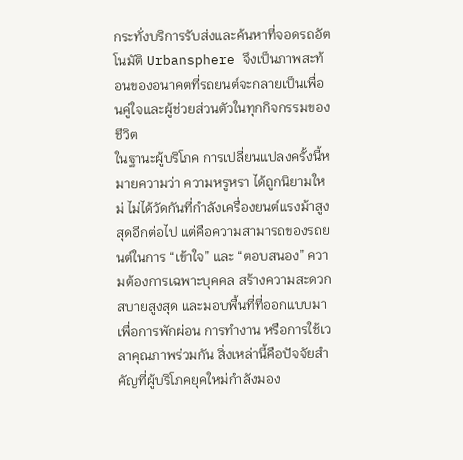กระทั่งบริการรับส่งและค้นหาที่จอดรถอัตโนมัติ Urbansphere จึงเป็นภาพสะท้อนของอนาคตที่รถยนต์จะกลายเป็นเพื่อนคู่ใจและผู้ช่วยส่วนตัวในทุกกิจกรรมของชีวิต
ในฐานะผู้บริโภค การเปลี่ยนแปลงครั้งนี้หมายความว่า ความหรูหรา ได้ถูกนิยามใหม่ ไม่ได้วัดกันที่กำลังเครื่องยนต์แรงม้าสูงสุดอีกต่อไป แต่คือความสามารถของรถยนต์ในการ “เข้าใจ” และ “ตอบสนอง” ความต้องการเฉพาะบุคคล สร้างความสะดวกสบายสูงสุด และมอบพื้นที่ที่ออกแบบมาเพื่อการพักผ่อน การทำงาน หรือการใช้เวลาคุณภาพร่วมกัน สิ่งเหล่านี้คือปัจจัยสำคัญที่ผู้บริโภคยุคใหม่กำลังมอง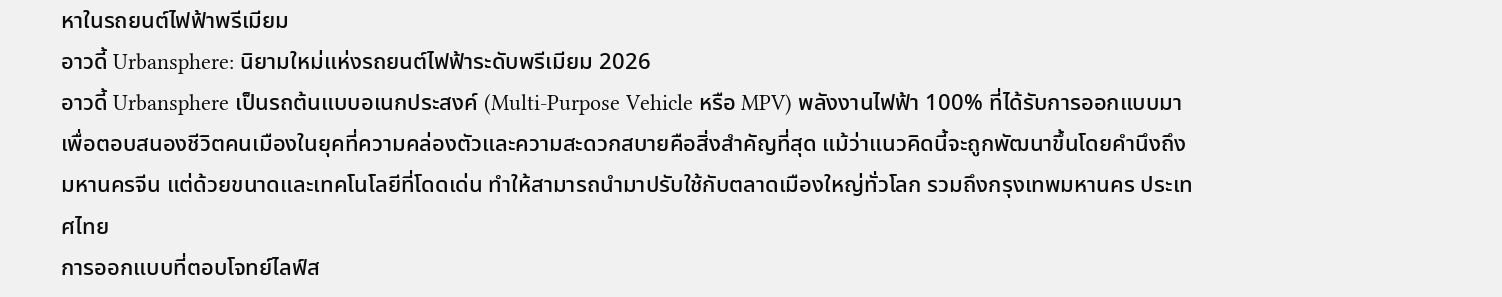หาในรถยนต์ไฟฟ้าพรีเมียม
อาวดี้ Urbansphere: นิยามใหม่แห่งรถยนต์ไฟฟ้าระดับพรีเมียม 2026
อาวดี้ Urbansphere เป็นรถต้นแบบอเนกประสงค์ (Multi-Purpose Vehicle หรือ MPV) พลังงานไฟฟ้า 100% ที่ได้รับการออกแบบมาเพื่อตอบสนองชีวิตคนเมืองในยุคที่ความคล่องตัวและความสะดวกสบายคือสิ่งสำคัญที่สุด แม้ว่าแนวคิดนี้จะถูกพัฒนาขึ้นโดยคำนึงถึงมหานครจีน แต่ด้วยขนาดและเทคโนโลยีที่โดดเด่น ทำให้สามารถนำมาปรับใช้กับตลาดเมืองใหญ่ทั่วโลก รวมถึงกรุงเทพมหานคร ประเทศไทย
การออกแบบที่ตอบโจทย์ไลฟ์ส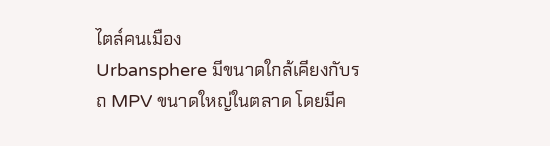ไตล์คนเมือง
Urbansphere มีขนาดใกล้เคียงกับรถ MPV ขนาดใหญ่ในตลาด โดยมีค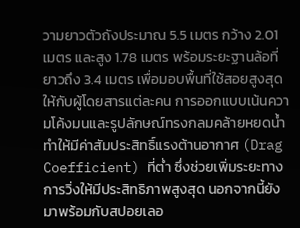วามยาวตัวถังประมาณ 5.5 เมตร กว้าง 2.01 เมตร และสูง 1.78 เมตร พร้อมระยะฐานล้อที่ยาวถึง 3.4 เมตร เพื่อมอบพื้นที่ใช้สอยสูงสุดให้กับผู้โดยสารแต่ละคน การออกแบบเน้นความโค้งมนและรูปลักษณ์ทรงกลมคล้ายหยดน้ำ ทำให้มีค่าสัมประสิทธิ์แรงต้านอากาศ (Drag Coefficient) ที่ต่ำ ซึ่งช่วยเพิ่มระยะทางการวิ่งให้มีประสิทธิภาพสูงสุด นอกจากนี้ยังมาพร้อมกับสปอยเลอ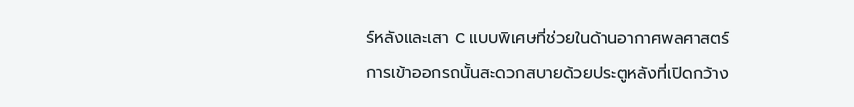ร์หลังและเสา C แบบพิเศษที่ช่วยในด้านอากาศพลศาสตร์
การเข้าออกรถนั้นสะดวกสบายด้วยประตูหลังที่เปิดกว้าง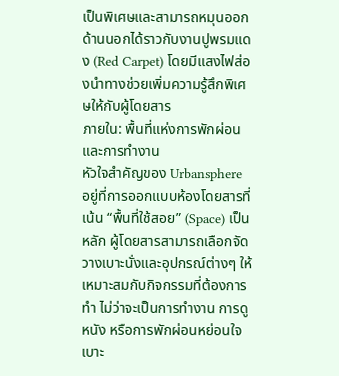เป็นพิเศษและสามารถหมุนออกด้านนอกได้ราวกับงานปูพรมแดง (Red Carpet) โดยมีแสงไฟส่องนำทางช่วยเพิ่มความรู้สึกพิเศษให้กับผู้โดยสาร
ภายใน: พื้นที่แห่งการพักผ่อนและการทำงาน
หัวใจสำคัญของ Urbansphere อยู่ที่การออกแบบห้องโดยสารที่เน้น “พื้นที่ใช้สอย” (Space) เป็นหลัก ผู้โดยสารสามารถเลือกจัดวางเบาะนั่งและอุปกรณ์ต่างๆ ให้เหมาะสมกับกิจกรรมที่ต้องการทำ ไม่ว่าจะเป็นการทำงาน การดูหนัง หรือการพักผ่อนหย่อนใจ
เบาะ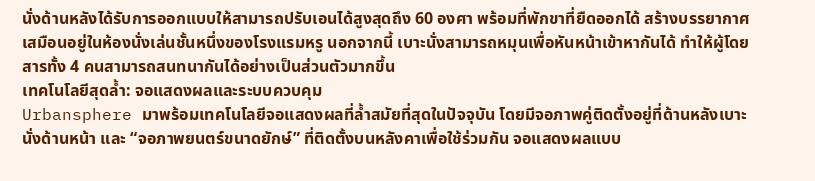นั่งด้านหลังได้รับการออกแบบให้สามารถปรับเอนได้สูงสุดถึง 60 องศา พร้อมที่พักขาที่ยืดออกได้ สร้างบรรยากาศเสมือนอยู่ในห้องนั่งเล่นชั้นหนึ่งของโรงแรมหรู นอกจากนี้ เบาะนั่งสามารถหมุนเพื่อหันหน้าเข้าหากันได้ ทำให้ผู้โดยสารทั้ง 4 คนสามารถสนทนากันได้อย่างเป็นส่วนตัวมากขึ้น
เทคโนโลยีสุดล้ำ: จอแสดงผลและระบบควบคุม
Urbansphere มาพร้อมเทคโนโลยีจอแสดงผลที่ล้ำสมัยที่สุดในปัจจุบัน โดยมีจอภาพคู่ติดตั้งอยู่ที่ด้านหลังเบาะนั่งด้านหน้า และ “จอภาพยนตร์ขนาดยักษ์” ที่ติดตั้งบนหลังคาเพื่อใช้ร่วมกัน จอแสดงผลแบบ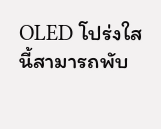OLED โปร่งใสนี้สามารถพับ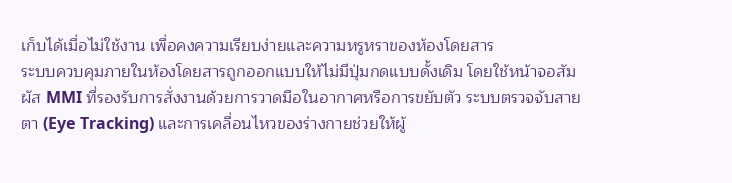เก็บได้เมื่อไม่ใช้งาน เพื่อคงความเรียบง่ายและความหรูหราของห้องโดยสาร
ระบบควบคุมภายในห้องโดยสารถูกออกแบบให้ไม่มีปุ่มกดแบบดั้งเดิม โดยใช้หน้าจอสัมผัส MMI ที่รองรับการสั่งงานด้วยการวาดมือในอากาศหรือการขยับตัว ระบบตรวจจับสายตา (Eye Tracking) และการเคลื่อนไหวของร่างกายช่วยให้ผู้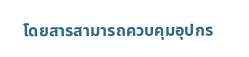โดยสารสามารถควบคุมอุปกร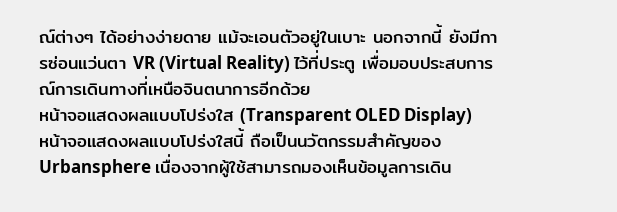ณ์ต่างๆ ได้อย่างง่ายดาย แม้จะเอนตัวอยู่ในเบาะ นอกจากนี้ ยังมีการซ่อนแว่นตา VR (Virtual Reality) ไว้ที่ประตู เพื่อมอบประสบการณ์การเดินทางที่เหนือจินตนาการอีกด้วย
หน้าจอแสดงผลแบบโปร่งใส (Transparent OLED Display)
หน้าจอแสดงผลแบบโปร่งใสนี้ ถือเป็นนวัตกรรมสำคัญของ Urbansphere เนื่องจากผู้ใช้สามารถมองเห็นข้อมูลการเดิน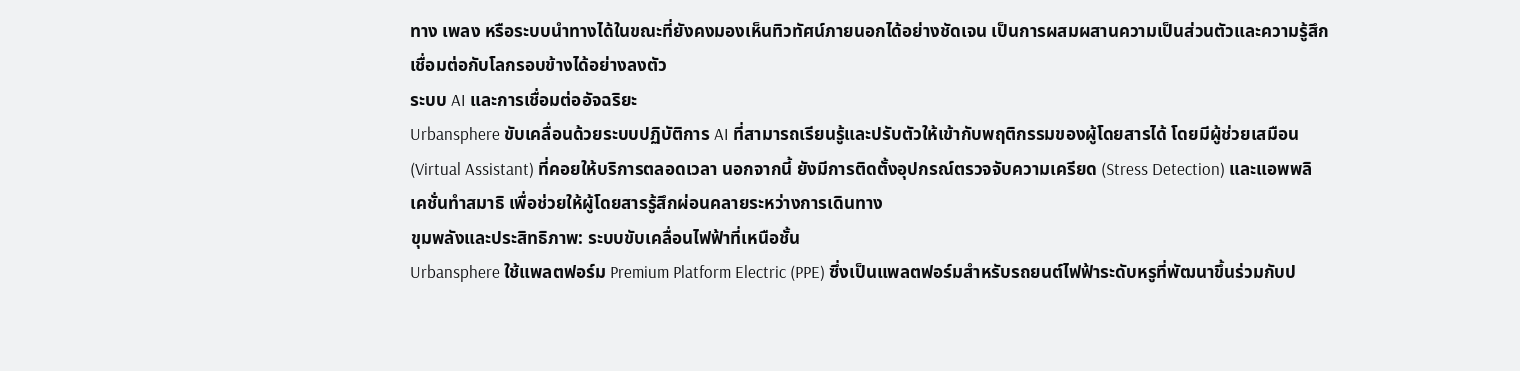ทาง เพลง หรือระบบนำทางได้ในขณะที่ยังคงมองเห็นทิวทัศน์ภายนอกได้อย่างชัดเจน เป็นการผสมผสานความเป็นส่วนตัวและความรู้สึกเชื่อมต่อกับโลกรอบข้างได้อย่างลงตัว
ระบบ AI และการเชื่อมต่ออัจฉริยะ
Urbansphere ขับเคลื่อนด้วยระบบปฏิบัติการ AI ที่สามารถเรียนรู้และปรับตัวให้เข้ากับพฤติกรรมของผู้โดยสารได้ โดยมีผู้ช่วยเสมือน (Virtual Assistant) ที่คอยให้บริการตลอดเวลา นอกจากนี้ ยังมีการติดตั้งอุปกรณ์ตรวจจับความเครียด (Stress Detection) และแอพพลิเคชั่นทำสมาธิ เพื่อช่วยให้ผู้โดยสารรู้สึกผ่อนคลายระหว่างการเดินทาง
ขุมพลังและประสิทธิภาพ: ระบบขับเคลื่อนไฟฟ้าที่เหนือชั้น
Urbansphere ใช้แพลตฟอร์ม Premium Platform Electric (PPE) ซึ่งเป็นแพลตฟอร์มสำหรับรถยนต์ไฟฟ้าระดับหรูที่พัฒนาขึ้นร่วมกับป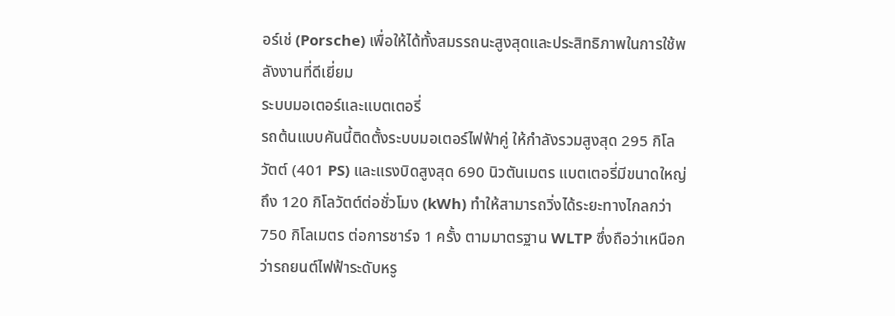อร์เช่ (Porsche) เพื่อให้ได้ทั้งสมรรถนะสูงสุดและประสิทธิภาพในการใช้พลังงานที่ดีเยี่ยม
ระบบมอเตอร์และแบตเตอรี่
รถต้นแบบคันนี้ติดตั้งระบบมอเตอร์ไฟฟ้าคู่ ให้กำลังรวมสูงสุด 295 กิโลวัตต์ (401 PS) และแรงบิดสูงสุด 690 นิวตันเมตร แบตเตอรี่มีขนาดใหญ่ถึง 120 กิโลวัตต์ต่อชั่วโมง (kWh) ทำให้สามารถวิ่งได้ระยะทางไกลกว่า 750 กิโลเมตร ต่อการชาร์จ 1 ครั้ง ตามมาตรฐาน WLTP ซึ่งถือว่าเหนือกว่ารถยนต์ไฟฟ้าระดับหรู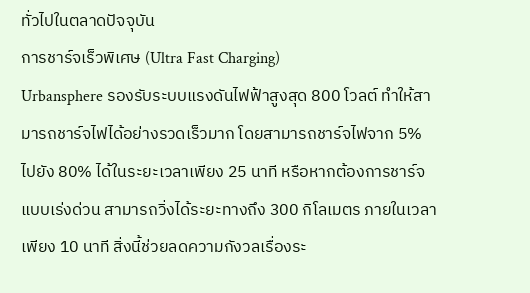ทั่วไปในตลาดปัจจุบัน
การชาร์จเร็วพิเศษ (Ultra Fast Charging)
Urbansphere รองรับระบบแรงดันไฟฟ้าสูงสุด 800 โวลต์ ทำให้สามารถชาร์จไฟได้อย่างรวดเร็วมาก โดยสามารถชาร์จไฟจาก 5% ไปยัง 80% ได้ในระยะเวลาเพียง 25 นาที หรือหากต้องการชาร์จแบบเร่งด่วน สามารถวิ่งได้ระยะทางถึง 300 กิโลเมตร ภายในเวลาเพียง 10 นาที สิ่งนี้ช่วยลดความกังวลเรื่องระ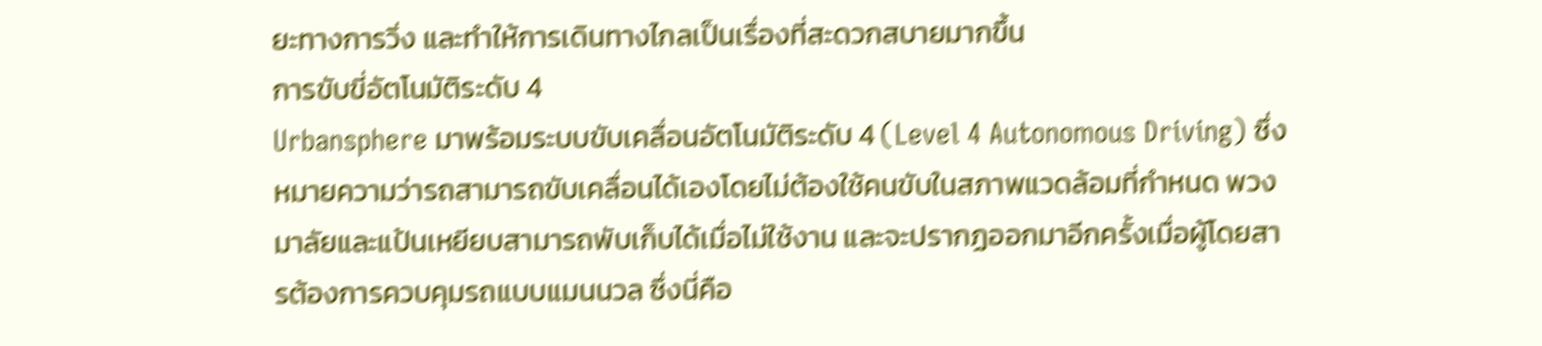ยะทางการวิ่ง และทำให้การเดินทางไกลเป็นเรื่องที่สะดวกสบายมากขึ้น
การขับขี่อัตโนมัติระดับ 4
Urbansphere มาพร้อมระบบขับเคลื่อนอัตโนมัติระดับ 4 (Level 4 Autonomous Driving) ซึ่งหมายความว่ารถสามารถขับเคลื่อนได้เองโดยไม่ต้องใช้คนขับในสภาพแวดล้อมที่กำหนด พวงมาลัยและแป้นเหยียบสามารถพับเก็บได้เมื่อไม่ใช้งาน และจะปรากฏออกมาอีกครั้งเมื่อผู้โดยสารต้องการควบคุมรถแบบแมนนวล ซึ่งนี่คือ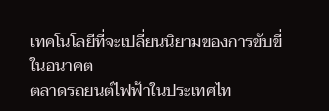เทคโนโลยีที่จะเปลี่ยนนิยามของการขับขี่ในอนาคต
ตลาดรถยนต์ไฟฟ้าในประเทศไท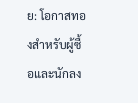ย: โอกาสทองสำหรับผู้ซื้อและนักลง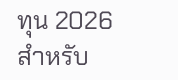ทุน 2026
สำหรับ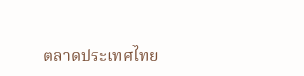ตลาดประเทศไทย